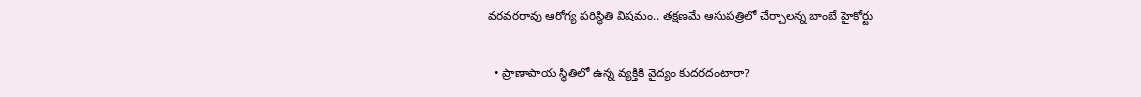వరవరరావు ఆరోగ్య పరిస్థితి విషమం.. తక్షణమే ఆసుపత్రిలో చేర్చాలన్న బాంబే హైకోర్టు

  • ప్రాణాపాయ స్థితిలో ఉన్న వ్యక్తికి వైద్యం కుదరదంటారా?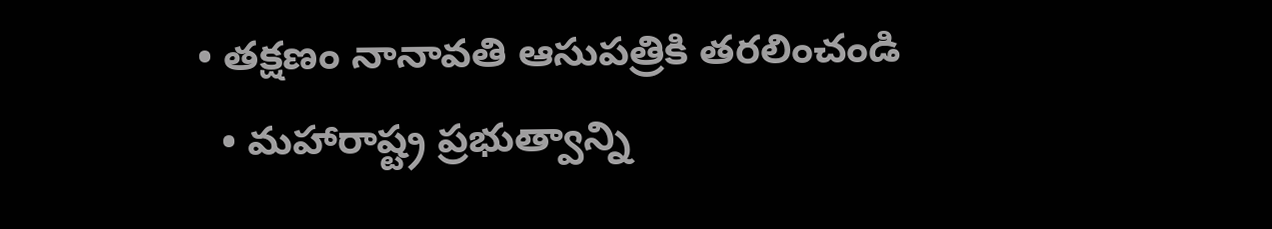• తక్షణం నానావతి ఆసుపత్రికి తరలించండి
  • మహారాష్ట్ర ప్రభుత్వాన్ని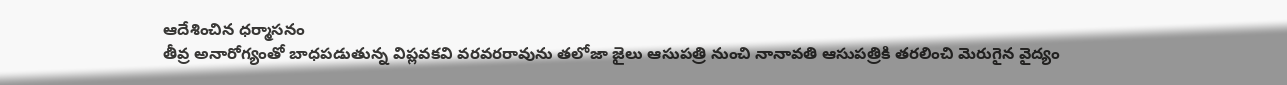ఆదేశించిన ధర్మాసనం
తీవ్ర అనారోగ్యంతో బాధపడుతున్న విప్లవకవి వరవరరావును తలోజా జైలు ఆసుపత్రి నుంచి నానావతి ఆసుపత్రికి తరలించి మెరుగైన వైద్యం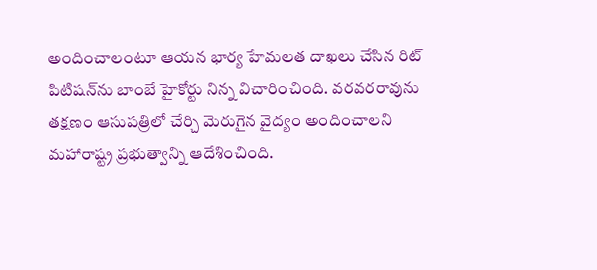అందించాలంటూ ఆయన భార్య హేమలత దాఖలు చేసిన రిట్ పిటిషన్‌ను బాంబే హైకోర్టు నిన్న విచారించింది. వరవరరావును తక్షణం ఆసుపత్రిలో చేర్చి మెరుగైన వైద్యం అందించాలని మహారాష్ట్ర ప్రభుత్వాన్ని ఆదేశించింది.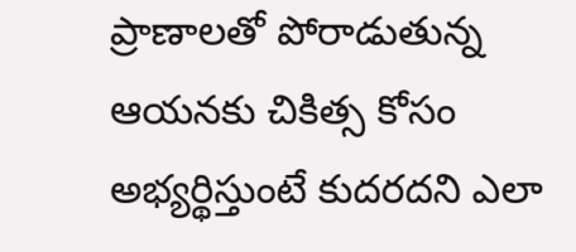ప్రాణాలతో పోరాడుతున్న ఆయనకు చికిత్స కోసం అభ్యర్థిస్తుంటే కుదరదని ఎలా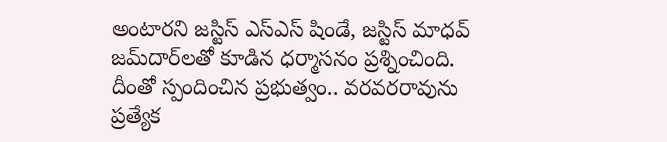అంటారని జస్టిస్ ఎస్‌ఎస్‌ షిండే, జస్టిస్‌ మాధవ్‌ జమ్‌దార్‌లతో కూడిన ధర్మాసనం ప్రశ్నించింది. దీంతో స్పందించిన ప్రభుత్వం.. వరవరరావును ప్రత్యేక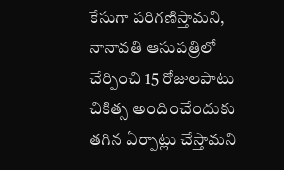కేసుగా పరిగణిస్తామని, నానావతి ఆసుపత్రిలో చేర్పించి 15 రోజులపాటు చికిత్స అందించేందుకు తగిన ఏర్పాట్లు చేస్తామని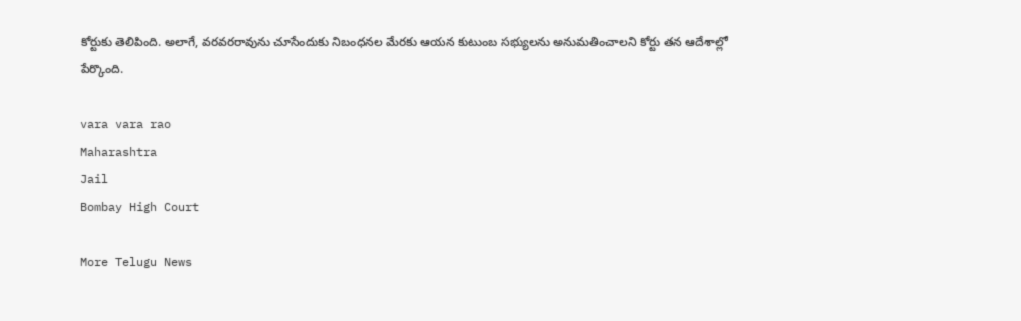కోర్టుకు తెలిపింది. అలాగే, వరవరరావును చూసేందుకు నిబంధనల మేరకు ఆయన కుటుంబ సభ్యులను అనుమతించాలని కోర్టు తన ఆదేశాల్లో పేర్కొంది.

vara vara rao
Maharashtra
Jail
Bombay High Court

More Telugu News